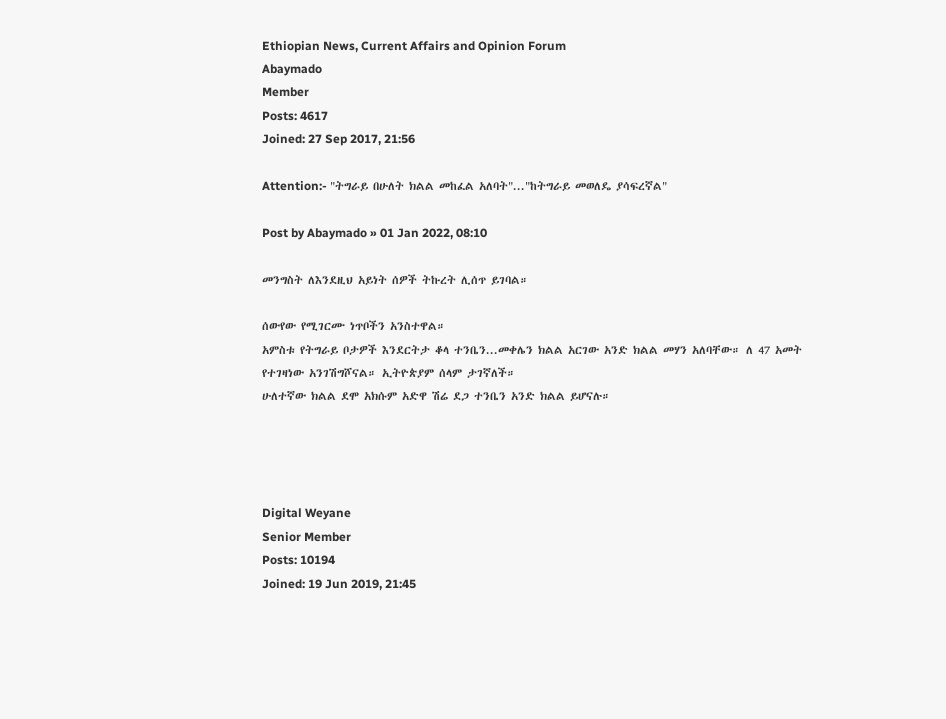Ethiopian News, Current Affairs and Opinion Forum
Abaymado
Member
Posts: 4617
Joined: 27 Sep 2017, 21:56

Attention:- "ትግራይ በሁለት ክልል መከፈል አለባት"..."ከትግራይ መወለዴ ያሳፍረኛል"

Post by Abaymado » 01 Jan 2022, 08:10

መንግስት ለእንደዚህ አይነት ሰዎች ትኩረት ሊሰጥ ይገባል።

ሰውየው የሚገርሙ ነጥቦችን አንስተዋል።
አምስቱ የትግራይ ቦታዎች እንደርትታ ቆላ ተንቤን...መቀሌን ክልል አርገው አንድ ክልል መሃን አለባቸው። ለ 47 አመት የተገዛነው አንገሽግሾናል። ኢትዮጵያም ሰላም ታገኛለች።
ሁለተኛው ክልል ደሞ አክሱም አድዋ ሽሬ ደጋ ተንቤን አንድ ክልል ይሆናሉ።




Digital Weyane
Senior Member
Posts: 10194
Joined: 19 Jun 2019, 21:45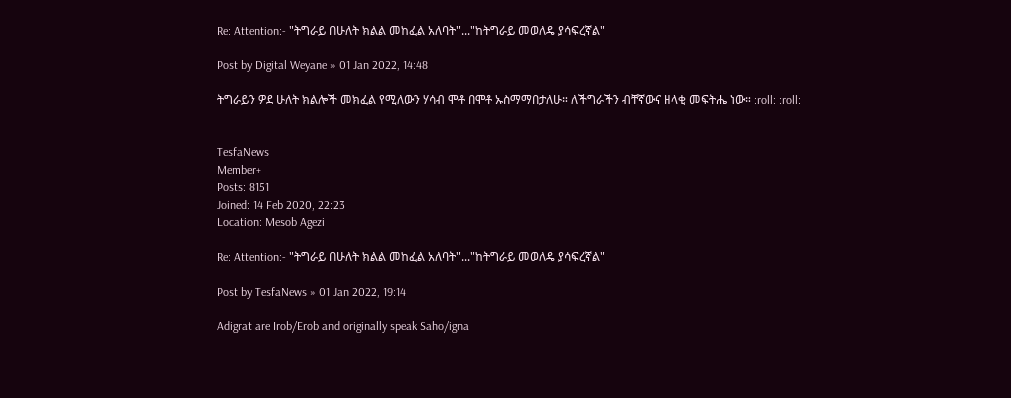Re: Attention:- "ትግራይ በሁለት ክልል መከፈል አለባት"..."ከትግራይ መወለዴ ያሳፍረኛል"

Post by Digital Weyane » 01 Jan 2022, 14:48

ትግራይን ዎደ ሁለት ክልሎች መክፈል የሚለውን ሃሳብ ሞቶ በሞቶ ኡስማማበታለሁ። ለችግራችን ብቸኛውና ዘላቂ መፍትሔ ነው። :roll: :roll:


TesfaNews
Member+
Posts: 8151
Joined: 14 Feb 2020, 22:23
Location: Mesob Agezi

Re: Attention:- "ትግራይ በሁለት ክልል መከፈል አለባት"..."ከትግራይ መወለዴ ያሳፍረኛል"

Post by TesfaNews » 01 Jan 2022, 19:14

Adigrat are Irob/Erob and originally speak Saho/igna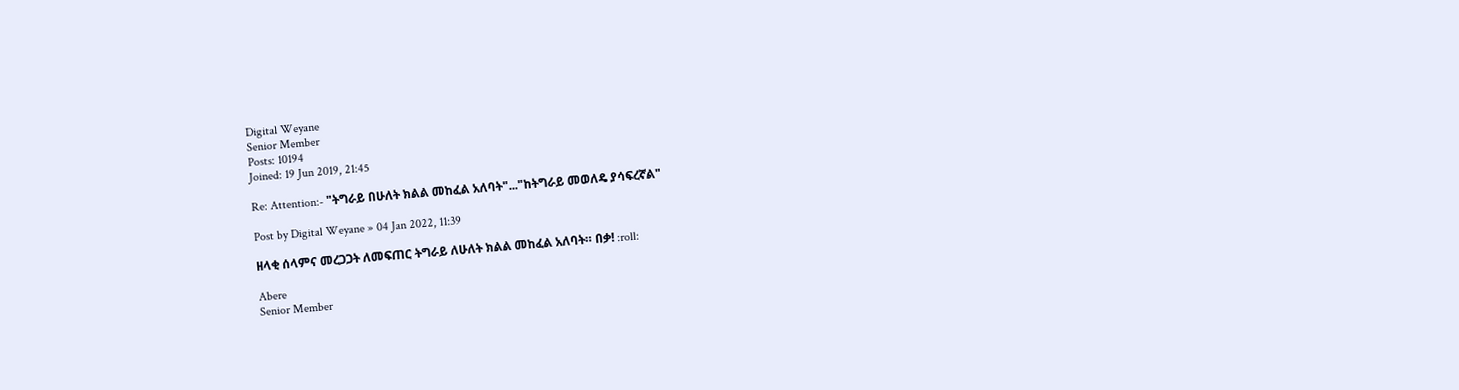Digital Weyane
Senior Member
Posts: 10194
Joined: 19 Jun 2019, 21:45

Re: Attention:- "ትግራይ በሁለት ክልል መከፈል አለባት"..."ከትግራይ መወለዴ ያሳፍረኛል"

Post by Digital Weyane » 04 Jan 2022, 11:39

ዘላቂ ሰላምና መረጋጋት ለመፍጠር ትግራይ ለሁለት ክልል መከፈል አለባት። በቃ! :roll:

Abere
Senior Member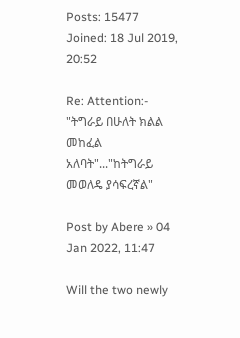Posts: 15477
Joined: 18 Jul 2019, 20:52

Re: Attention:- "ትግራይ በሁለት ክልል መከፈል አለባት"..."ከትግራይ መወለዴ ያሳፍረኛል"

Post by Abere » 04 Jan 2022, 11:47

Will the two newly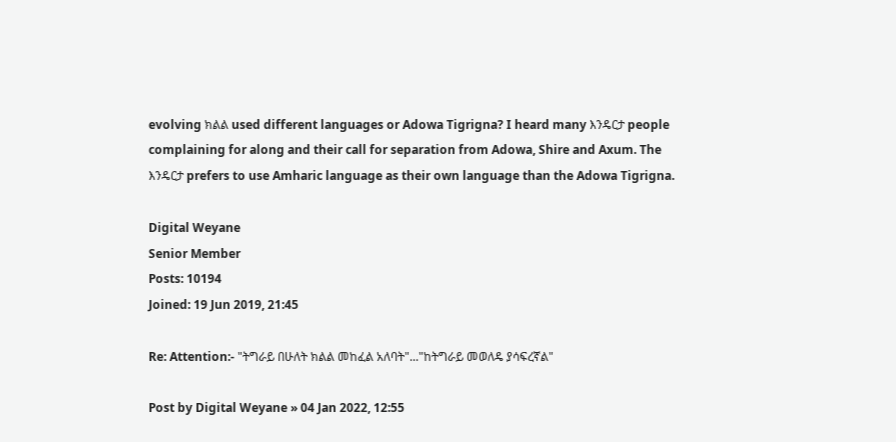evolving ክልል used different languages or Adowa Tigrigna? I heard many እንዴርታ people complaining for along and their call for separation from Adowa, Shire and Axum. The እንዴርታ prefers to use Amharic language as their own language than the Adowa Tigrigna.

Digital Weyane
Senior Member
Posts: 10194
Joined: 19 Jun 2019, 21:45

Re: Attention:- "ትግራይ በሁለት ክልል መከፈል አለባት"..."ከትግራይ መወለዴ ያሳፍረኛል"

Post by Digital Weyane » 04 Jan 2022, 12:55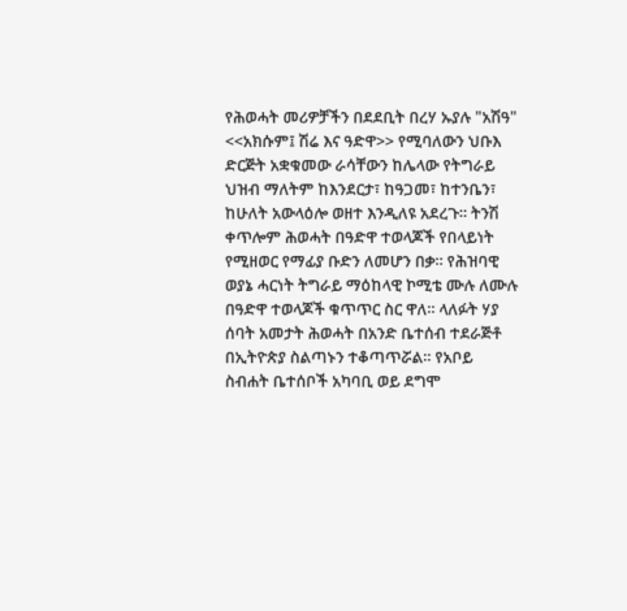የሕወሓት መሪዎቻችን በደደቢት በረሃ ኡያሉ "አሽዓ" <<አክሱም፤ ሽሬ እና ዓድዋ>> የሚባለውን ህቡእ ድርጅት አቋቁመው ራሳቸውን ከሌላው የትግራይ ህዝብ ማለትም ከእንደርታ፣ ከዓጋመ፣ ከተንቤን፣ ከሁለት አውላዕሎ ወዘተ እንዲለዩ አደረጉ። ትንሽ ቀጥሎም ሕወሓት በዓድዋ ተወላጆች የበላይነት የሚዘወር የማፊያ ቡድን ለመሆን በቃ። የሕዝባዊ ወያኔ ሓርነት ትግራይ ማዕከላዊ ኮሚቴ ሙሉ ለሙሉ በዓድዋ ተወላጆች ቁጥጥር ስር ዋለ። ላለፉት ሃያ ሰባት አመታት ሕወሓት በአንድ ቤተሰብ ተደራጅቶ በኢትዮጵያ ስልጣኑን ተቆጣጥሯል። የአቦይ ስብሐት ቤተሰቦች አካባቢ ወይ ደግሞ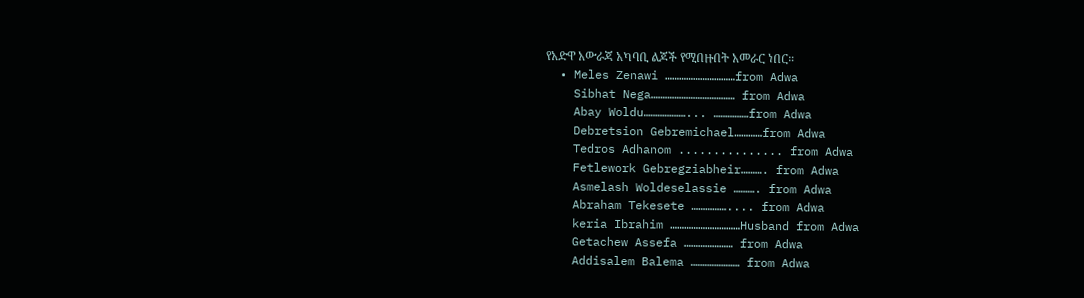የአድዋ አውራጃ አካባቢ ልጆች የሚበዙበት አመራር ነበር።
  • Meles Zenawi …………………………from Adwa
    Sibhat Nega……………………………… from Adwa
    Abay Woldu………………... ……………from Adwa
    Debretsion Gebremichael…………from Adwa
    Tedros Adhanom ............... from Adwa
    Fetlework Gebregziabheir………. from Adwa
    Asmelash Woldeselassie ………. from Adwa
    Abraham Tekesete …………….... from Adwa
    keria Ibrahim …………………………Husband from Adwa
    Getachew Assefa ………………… from Adwa
    Addisalem Balema ………………… from Adwa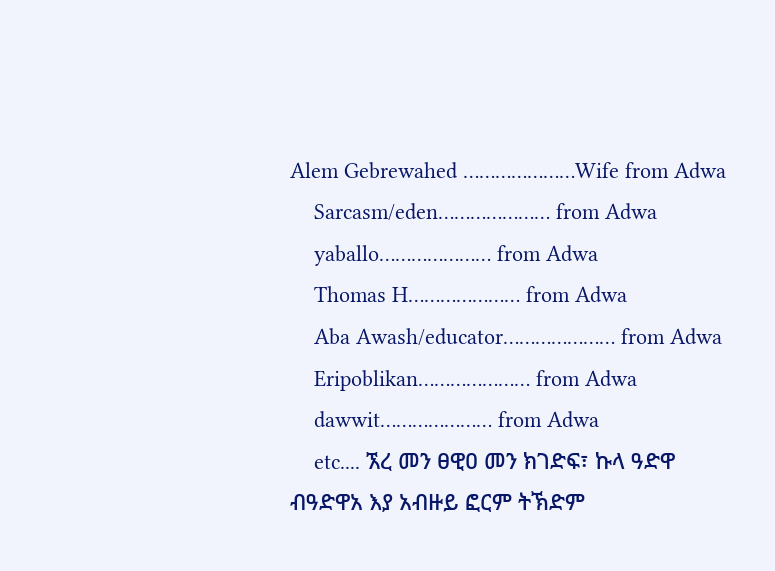Alem Gebrewahed …………………Wife from Adwa
    Sarcasm/eden………………… from Adwa
    yaballo………………… from Adwa
    Thomas H………………… from Adwa
    Aba Awash/educator………………… from Adwa
    Eripoblikan………………… from Adwa
    dawwit………………… from Adwa
    etc.... ኧረ መን ፀዊዐ መን ክገድፍ፣ ኩላ ዓድዋ ብዓድዋአ እያ አብዙይ ፎርም ትኽድም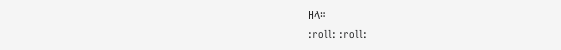ዘላ።
:roll: :roll: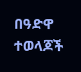በዓድዋ ተወላጆች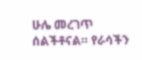ሁሌ መረገጥ ሰልችቶናል። የራሳችን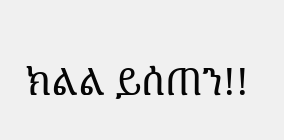ክልል ይሰጠን!!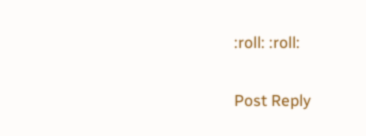:roll: :roll:

Post Reply